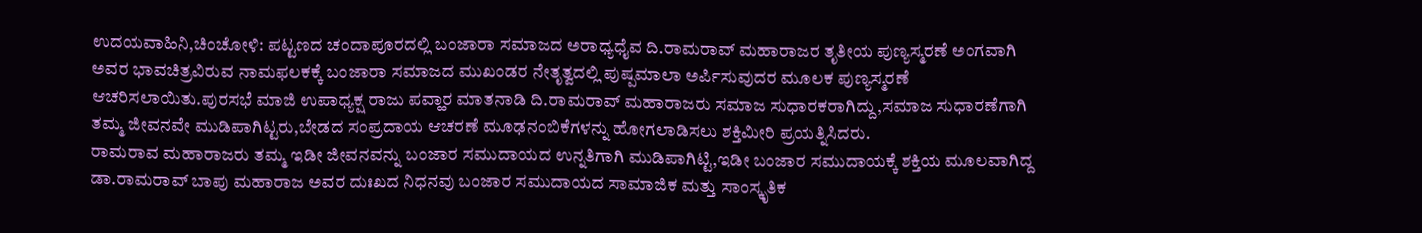ಉದಯವಾಹಿನಿ,ಚಿಂಚೋಳಿ: ಪಟ್ಟಣದ ಚಂದಾಪೂರದಲ್ಲಿ ಬಂಜಾರಾ ಸಮಾಜದ ಅರಾಧ್ಯಧೈವ ದಿ.ರಾಮರಾವ್ ಮಹಾರಾಜರ ತೃತೀಯ ಪುಣ್ಯಸ್ಮರಣೆ ಅಂಗವಾಗಿ ಅವರ ಭಾವಚಿತ್ರವಿರುವ ನಾಮಫಲಕಕ್ಕೆ ಬಂಜಾರಾ ಸಮಾಜದ ಮುಖಂಡರ ನೇತೃತ್ವದಲ್ಲಿ ಪುಷ್ಪಮಾಲಾ ಅರ್ಪಿಸುವುದರ ಮೂಲಕ ಪುಣ್ಯಸ್ಮರಣೆ ಆಚರಿಸಲಾಯಿತು.ಪುರಸಭೆ ಮಾಜಿ ಉಪಾಧ್ಯಕ್ಷ ರಾಜು ಪವ್ಹಾರ ಮಾತನಾಡಿ ದಿ.ರಾಮರಾವ್ ಮಹಾರಾಜರು ಸಮಾಜ ಸುಧಾರಕರಾಗಿದ್ದು,ಸಮಾಜ ಸುಧಾರಣೆಗಾಗಿ ತಮ್ಮ ಜೀವನವೇ ಮುಡಿಪಾಗಿಟ್ಟರು,ಬೇಡದ ಸಂಪ್ರದಾಯ ಆಚರಣೆ ಮೂಢನಂಬಿಕೆಗಳನ್ನು ಹೋಗಲಾಡಿಸಲು ಶಕ್ತಿಮೀರಿ ಪ್ರಯತ್ನಿಸಿದರು.
ರಾಮರಾವ ಮಹಾರಾಜರು ತಮ್ಮ ಇಡೀ ಜೀವನವನ್ನು ಬಂಜಾರ ಸಮುದಾಯದ ಉನ್ನತಿಗಾಗಿ ಮುಡಿಪಾಗಿಟ್ಟಿ,ಇಡೀ ಬಂಜಾರ ಸಮುದಾಯಕ್ಕೆ ಶಕ್ತಿಯ ಮೂಲವಾಗಿದ್ದ ಡಾ.ರಾಮರಾವ್ ಬಾಪು ಮಹಾರಾಜ ಅವರ ದುಃಖದ ನಿಧನವು ಬಂಜಾರ ಸಮುದಾಯದ ಸಾಮಾಜಿಕ ಮತ್ತು ಸಾಂಸ್ಕೃತಿಕ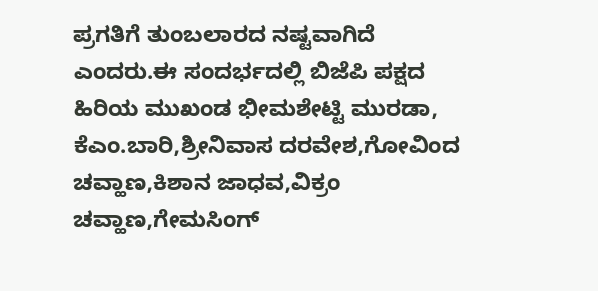ಪ್ರಗತಿಗೆ ತುಂಬಲಾರದ ನಷ್ಟವಾಗಿದೆ ಎಂದರು.ಈ ಸಂದರ್ಭದಲ್ಲಿ ಬಿಜೆಪಿ ಪಕ್ಷದ ಹಿರಿಯ ಮುಖಂಡ ಭೀಮಶೇಟ್ಟಿ ಮುರಡಾ, ಕೆಎಂ.ಬಾರಿ,ಶ್ರೀನಿವಾಸ ದರವೇಶ,ಗೋವಿಂದ ಚವ್ಹಾಣ,ಕಿಶಾನ ಜಾಧವ,ವಿಕ್ರಂ ಚವ್ಹಾಣ,ಗೇಮಸಿಂಗ್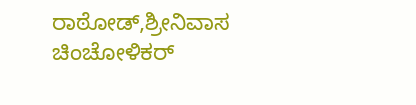ರಾಠೋಡ್,ಶ್ರೀನಿವಾಸ ಚಿಂಚೋಳಿಕರ್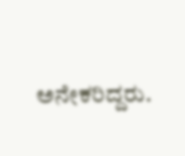ಅನೇಕರಿದ್ದರು.